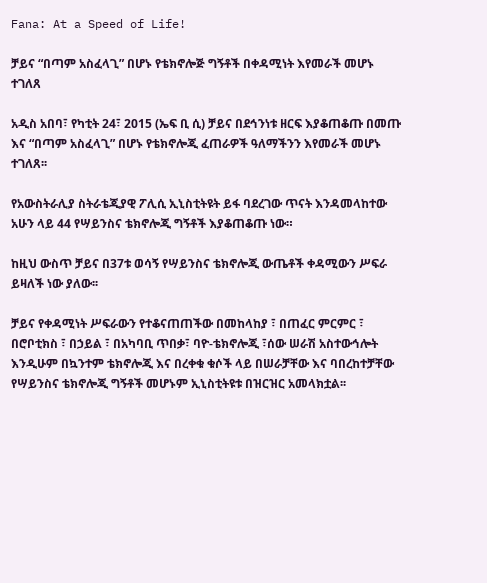Fana: At a Speed of Life!

ቻይና “በጣም አስፈላጊ” በሆኑ የቴክኖሎጅ ግኝቶች በቀዳሚነት እየመራች መሆኑ ተገለጸ

አዲስ አበባ፣ የካቲት 24፣ 2015 (ኤፍ ቢ ሲ) ቻይና በደኅንነቱ ዘርፍ እያቆጠቆጡ በመጡ እና “በጣም አስፈላጊ” በሆኑ የቴክኖሎጂ ፈጠራዎች ዓለማችንን እየመራች መሆኑ ተገለጸ፡፡

የአውስትራሊያ ስትራቴጂያዊ ፖሊሲ ኢኒስቲትዩት ይፋ ባደረገው ጥናት እንዳመላከተው አሁን ላይ 44 የሣይንስና ቴክኖሎጂ ግኝቶች እያቆጠቆጡ ነው።

ከዚህ ውስጥ ቻይና በ37ቱ ወሳኝ የሣይንስና ቴክኖሎጂ ውጤቶች ቀዳሚውን ሥፍራ ይዛለች ነው ያለው፡፡

ቻይና የቀዳሚነት ሥፍራውን የተቆናጠጠችው በመከላከያ ፣ በጠፈር ምርምር ፣ በሮቦቲክስ ፣ በኃይል ፣ በአካባቢ ጥበቃ፣ ባዮ-ቴክኖሎጂ ፣ሰው ሠራሽ አስተውኅሎት እንዲሁም በኳንተም ቴክኖሎጂ እና በረቀቁ ቁሶች ላይ በሠራቻቸው እና ባበረከተቻቸው የሣይንስና ቴክኖሎጂ ግኝቶች መሆኑም ኢኒስቲትዩቱ በዝርዝር አመላክቷል፡፡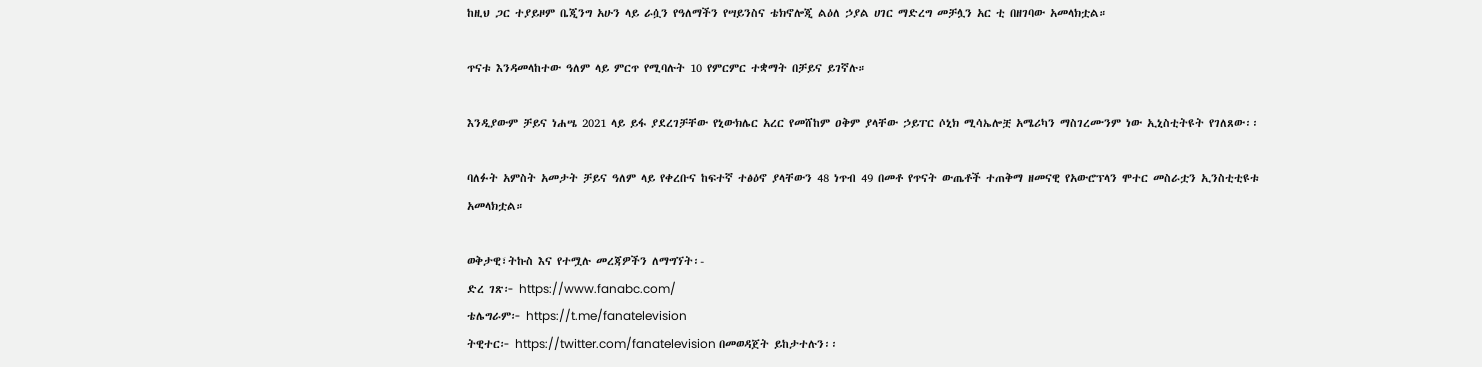ከዚህ ጋር ተያይዞም ቤጂንግ አሁን ላይ ራሷን የዓለማችን የሣይንስና ቴክኖሎጂ ልዕለ ኃያል ሀገር ማድረግ መቻሏን አር ቲ በዘገባው አመላክቷል።

ጥናቱ እንዳመላከተው ዓለም ላይ ምርጥ የሚባሉት 10 የምርምር ተቋማት በቻይና ይገኛሉ።

እንዲያውም ቻይና ነሐሤ 2021 ላይ ይፋ ያደረገቻቸው የኒውክሌር አረር የመሸከም ዐቅም ያላቸው ኃይፐር ሶኒክ ሚሳኤሎቿ አሜሪካን ማስገረሙንም ነው ኢኒስቲትዩት የገለጸው፡፡

ባለፉት አምስት አመታት ቻይና ዓለም ላይ የቀረቡና ከፍተኛ ተፅዕኖ ያላቸውን 48 ነጥብ 49 በመቶ የጥናት ውጤቶች ተጠቅማ ዘመናዊ የአውሮፕላን ሞተር መስራቷን ኢንስቲቲዩቱ አመላክቷል።

ወቅታዊ፣ትኩስ እና የተሟሉ መረጃዎችን ለማግኘት፡-
ድረ ገጽ፦ https://www.fanabc.com/
ቴሌግራም፦ https://t.me/fanatelevision
ትዊተር፦ https://twitter.com/fanatelevision በመወዳጀት ይከታተሉን፡፡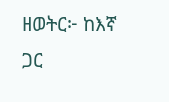ዘወትር፦ ከእኛ ጋር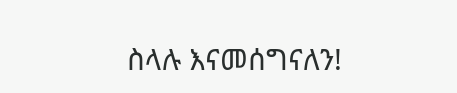ስላሉ እናመሰግናለን!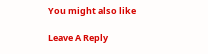You might also like

Leave A Reply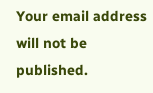Your email address will not be published.